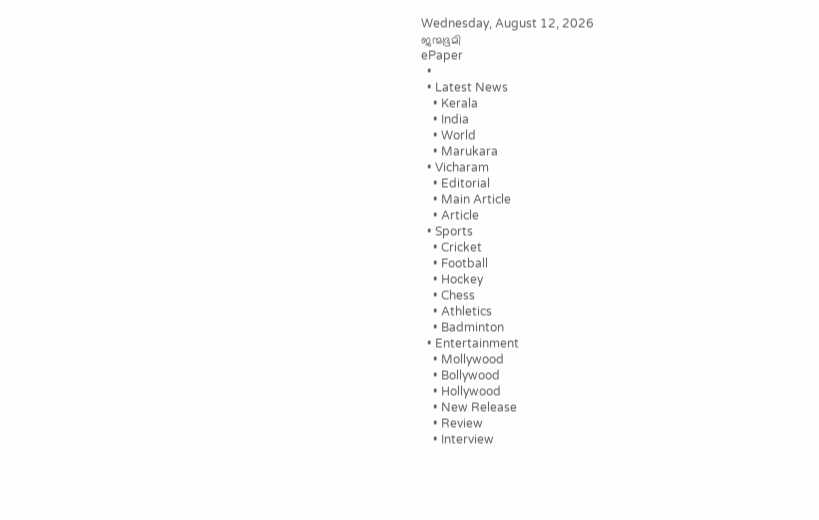Wednesday, August 12, 2026
ജന്മഭൂമി
ePaper
  •
  • Latest News
    • Kerala
    • India
    • World
    • Marukara
  • Vicharam
    • Editorial
    • Main Article
    • Article
  • Sports
    • Cricket
    • Football
    • Hockey
    • Chess
    • Athletics
    • Badminton
  • Entertainment
    • Mollywood
    • Bollywood
    • Hollywood
    • New Release
    • Review
    • Interview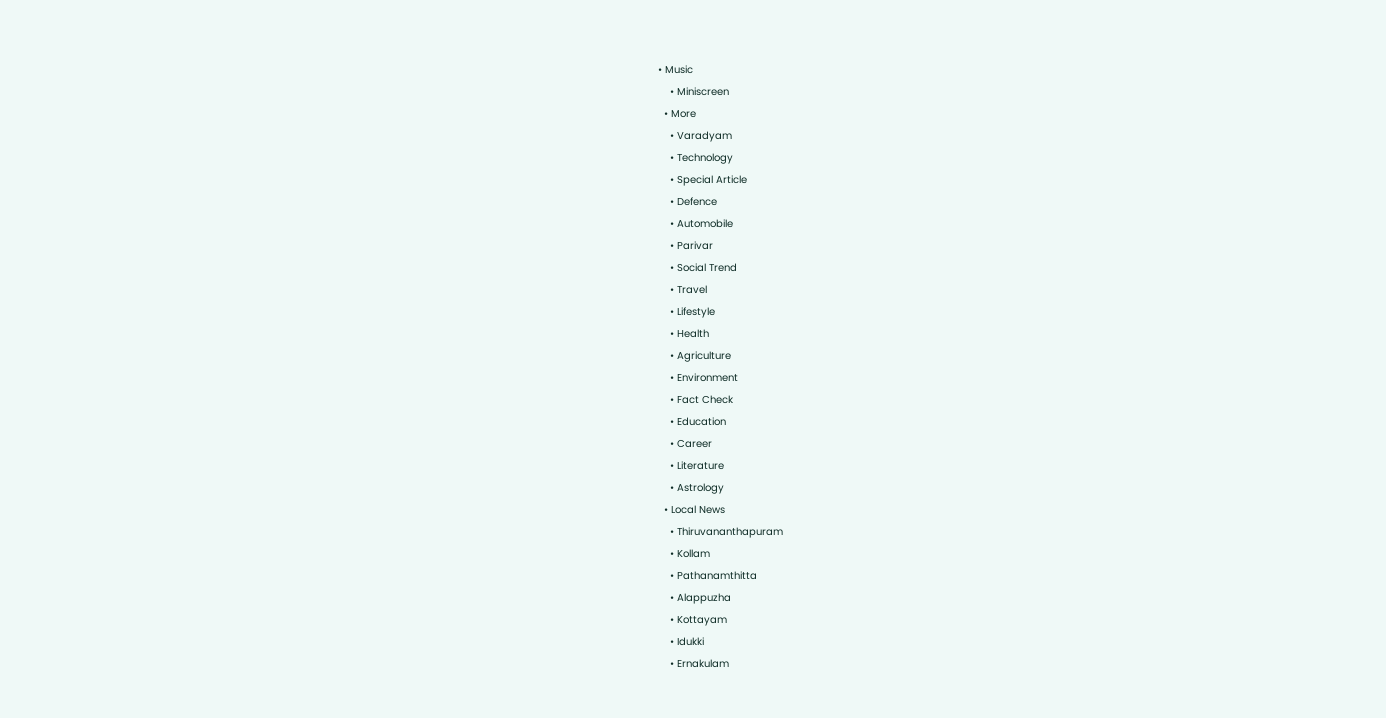• Music
    • Miniscreen
  • More
    • Varadyam
    • Technology
    • Special Article
    • Defence
    • Automobile
    • Parivar
    • Social Trend
    • Travel
    • Lifestyle
    • Health
    • Agriculture
    • Environment
    • Fact Check
    • Education
    • Career
    • Literature
    • Astrology
  • Local News
    • Thiruvananthapuram
    • Kollam
    • Pathanamthitta
    • Alappuzha
    • Kottayam
    • Idukki
    • Ernakulam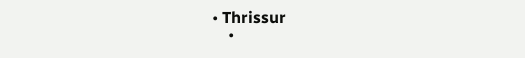• Thrissur
    •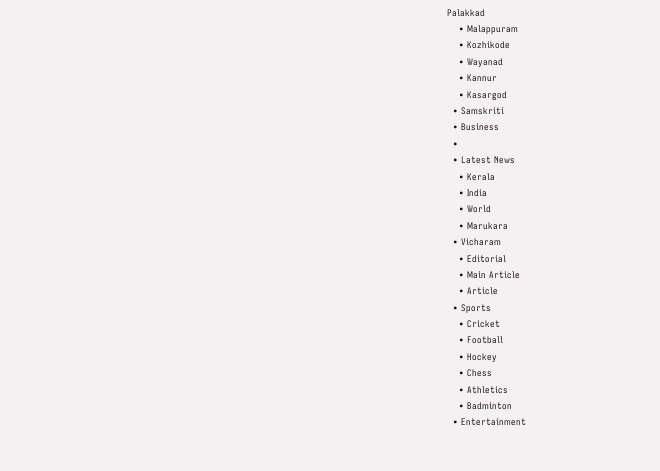Palakkad
    • Malappuram
    • Kozhikode
    • Wayanad
    • Kannur
    • Kasargod
  • Samskriti
  • Business
  •
  • Latest News
    • Kerala
    • India
    • World
    • Marukara
  • Vicharam
    • Editorial
    • Main Article
    • Article
  • Sports
    • Cricket
    • Football
    • Hockey
    • Chess
    • Athletics
    • Badminton
  • Entertainment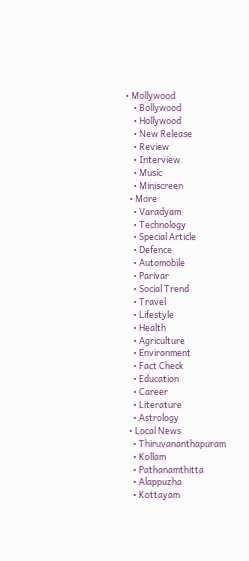• Mollywood
    • Bollywood
    • Hollywood
    • New Release
    • Review
    • Interview
    • Music
    • Miniscreen
  • More
    • Varadyam
    • Technology
    • Special Article
    • Defence
    • Automobile
    • Parivar
    • Social Trend
    • Travel
    • Lifestyle
    • Health
    • Agriculture
    • Environment
    • Fact Check
    • Education
    • Career
    • Literature
    • Astrology
  • Local News
    • Thiruvananthapuram
    • Kollam
    • Pathanamthitta
    • Alappuzha
    • Kottayam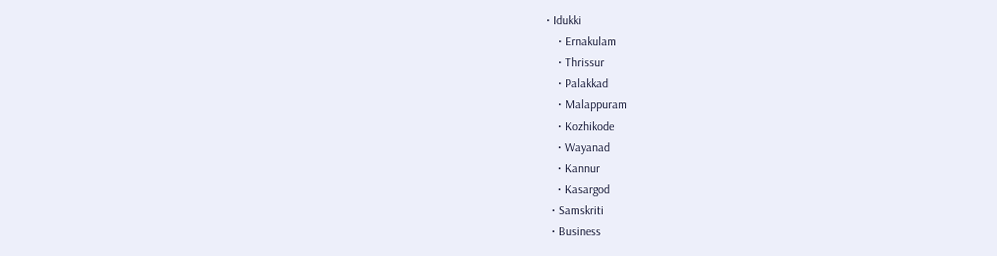• Idukki
    • Ernakulam
    • Thrissur
    • Palakkad
    • Malappuram
    • Kozhikode
    • Wayanad
    • Kannur
    • Kasargod
  • Samskriti
  • Business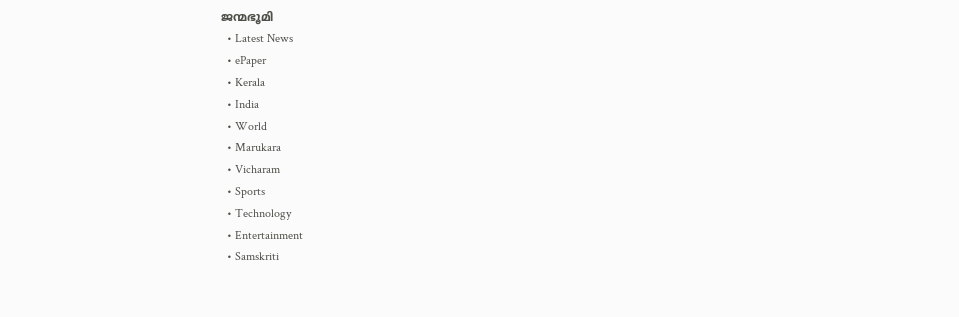ജന്മഭൂമി
  • Latest News
  • ePaper
  • Kerala
  • India
  • World
  • Marukara
  • Vicharam
  • Sports
  • Technology
  • Entertainment
  • Samskriti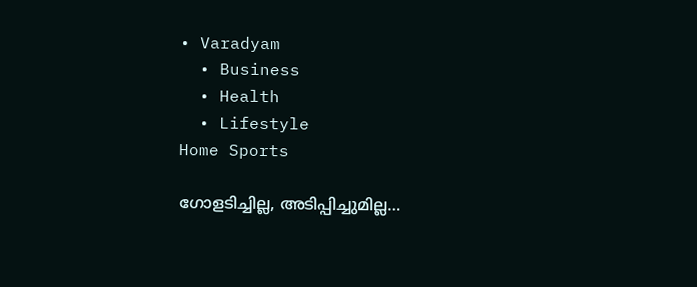• Varadyam
  • Business
  • Health
  • Lifestyle
Home Sports

ഗോളടിച്ചില്ല, അടിപ്പിച്ചുമില്ല…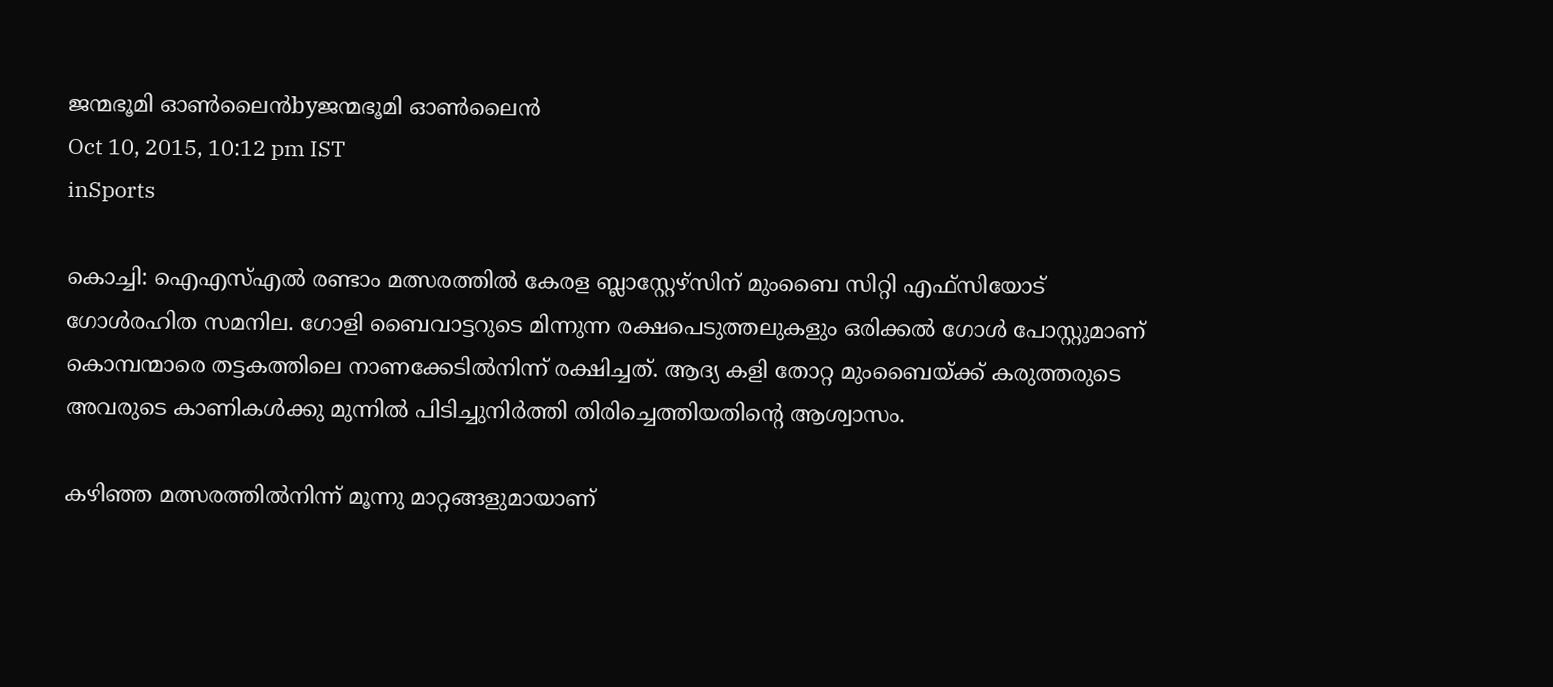ജന്മഭൂമി ഓണ്‍ലൈന്‍byജന്മഭൂമി ഓണ്‍ലൈന്‍
Oct 10, 2015, 10:12 pm IST
inSports

കൊച്ചി: ഐഎസ്എല്‍ രണ്ടാം മത്സരത്തില്‍ കേരള ബ്ലാസ്റ്റേഴ്‌സിന് മുംബൈ സിറ്റി എഫ്‌സിയോട് ഗോള്‍രഹിത സമനില. ഗോളി ബൈവാട്ടറുടെ മിന്നുന്ന രക്ഷപെടുത്തലുകളും ഒരിക്കല്‍ ഗോള്‍ പോസ്റ്റുമാണ് കൊമ്പന്മാരെ തട്ടകത്തിലെ നാണക്കേടില്‍നിന്ന് രക്ഷിച്ചത്. ആദ്യ കളി തോറ്റ മുംബൈയ്‌ക്ക് കരുത്തരുടെ അവരുടെ കാണികള്‍ക്കു മുന്നില്‍ പിടിച്ചുനിര്‍ത്തി തിരിച്ചെത്തിയതിന്റെ ആശ്വാസം.

കഴിഞ്ഞ മത്സരത്തില്‍നിന്ന് മൂന്നു മാറ്റങ്ങളുമായാണ്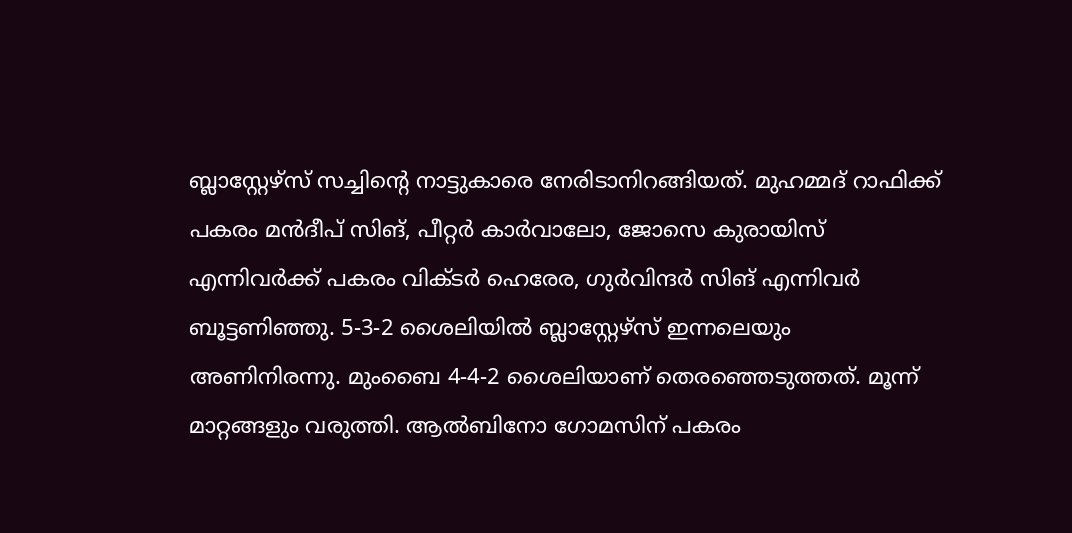ബ്ലാസ്റ്റേഴ്‌സ് സച്ചിന്റെ നാട്ടുകാരെ നേരിടാനിറങ്ങിയത്. മുഹമ്മദ് റാഫിക്ക് പകരം മന്‍ദീപ് സിങ്, പീറ്റര്‍ കാര്‍വാലോ, ജോസെ കുരായിസ് എന്നിവര്‍ക്ക് പകരം വിക്ടര്‍ ഹെരേര, ഗുര്‍വിന്ദര്‍ സിങ് എന്നിവര്‍ ബൂട്ടണിഞ്ഞു. 5-3-2 ശൈലിയില്‍ ബ്ലാസ്റ്റേഴ്‌സ് ഇന്നലെയും അണിനിരന്നു. മുംബൈ 4-4-2 ശൈലിയാണ് തെരഞ്ഞെടുത്തത്. മൂന്ന് മാറ്റങ്ങളും വരുത്തി. ആല്‍ബിനോ ഗോമസിന് പകരം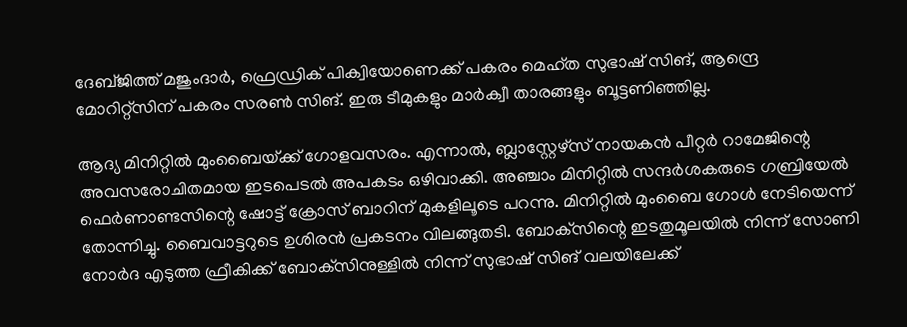ദേബ്ജിത്ത് മജുംദാര്‍, ഫ്രെഡ്രിക് പിക്വിയോണെക്ക് പകരം മെഹ്ത സുഭാഷ് സിങ്, ആന്ദ്രെ മോറിറ്റ്‌സിന് പകരം സരണ്‍ സിങ്. ഇരു ടീമുകളും മാര്‍ക്വീ താരങ്ങളും ബൂട്ടണിഞ്ഞില്ല.

ആദ്യ മിനിറ്റില്‍ മുംബൈയ്‌ക്ക് ഗോളവസരം. എന്നാല്‍, ബ്ലാസ്റ്റേഴ്‌സ് നായകന്‍ പീറ്റര്‍ റാമേജിന്റെ അവസരോചിതമായ ഇടപെടല്‍ അപകടം ഒഴിവാക്കി. അഞ്ചാം മിനിറ്റില്‍ സന്ദര്‍ശകരുടെ ഗബ്രിയേല്‍ ഫെര്‍ണാണ്ടസിന്റെ ഷോട്ട് ക്രോസ് ബാറിന് മുകളിലൂടെ പറന്നു. മിനിറ്റില്‍ മുംബൈ ഗോള്‍ നേടിയെന്ന് തോന്നിച്ചു. ബൈവാട്ടറുടെ ഉശിരന്‍ പ്രകടനം വിലങ്ങുതടി. ബോക്‌സിന്റെ ഇടതുമൂലയില്‍ നിന്ന് സോണി നോര്‍ദ എടുത്ത ഫ്രീകിക്ക് ബോക്‌സിനുള്ളില്‍ നിന്ന് സുഭാഷ് സിങ് വലയിലേക്ക്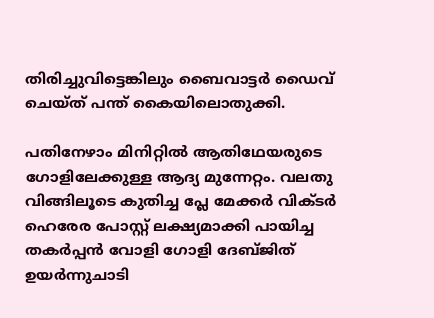തിരിച്ചുവിട്ടെങ്കിലും ബൈവാട്ടര്‍ ഡൈവ് ചെയ്ത് പന്ത് കൈയിലൊതുക്കി.

പതിനേഴാം മിനിറ്റില്‍ ആതിഥേയരുടെ ഗോളിലേക്കുള്ള ആദ്യ മുന്നേറ്റം. വലതു വിങ്ങിലൂടെ കുതിച്ച പ്ലേ മേക്കര്‍ വിക്ടര്‍ ഹെരേര പോസ്റ്റ് ലക്ഷ്യമാക്കി പായിച്ച തകര്‍പ്പന്‍ വോളി ഗോളി ദേബ്ജിത് ഉയര്‍ന്നുചാടി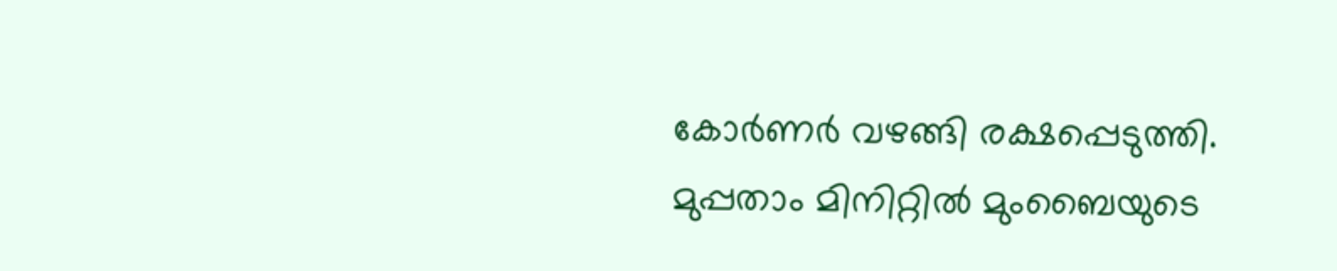കോര്‍ണര്‍ വഴങ്ങി രക്ഷപ്പെടുത്തി. മുപ്പതാം മിനിറ്റില്‍ മുംബൈയുടെ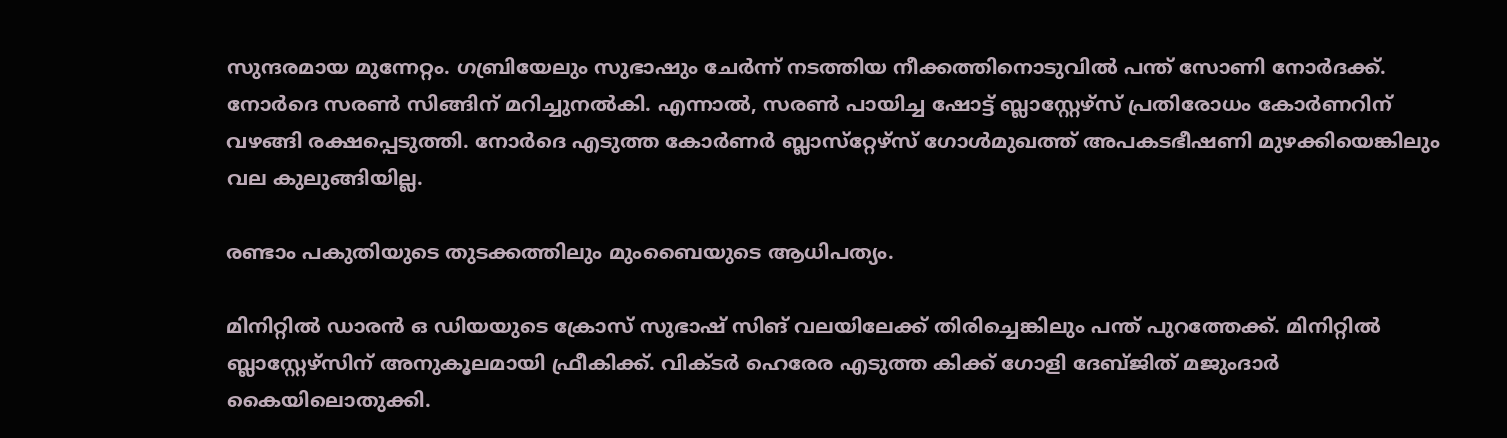സുന്ദരമായ മുന്നേറ്റം. ഗബ്രിയേലും സുഭാഷും ചേര്‍ന്ന് നടത്തിയ നീക്കത്തിനൊടുവില്‍ പന്ത് സോണി നോര്‍ദക്ക്. നോര്‍ദെ സരണ്‍ സിങ്ങിന് മറിച്ചുനല്‍കി. എന്നാല്‍, സരണ്‍ പായിച്ച ഷോട്ട് ബ്ലാസ്റ്റേഴ്‌സ് പ്രതിരോധം കോര്‍ണറിന് വഴങ്ങി രക്ഷപ്പെടുത്തി. നോര്‍ദെ എടുത്ത കോര്‍ണര്‍ ബ്ലാസ്‌റ്റേഴ്‌സ് ഗോള്‍മുഖത്ത് അപകടഭീഷണി മുഴക്കിയെങ്കിലും വല കുലുങ്ങിയില്ല.

രണ്ടാം പകുതിയുടെ തുടക്കത്തിലും മുംബൈയുടെ ആധിപത്യം.

മിനിറ്റില്‍ ഡാരന്‍ ഒ ഡിയയുടെ ക്രോസ് സുഭാഷ് സിങ് വലയിലേക്ക് തിരിച്ചെങ്കിലും പന്ത് പുറത്തേക്ക്. മിനിറ്റില്‍ ബ്ലാസ്റ്റേഴ്‌സിന് അനുകൂലമായി ഫ്രീകിക്ക്. വിക്ടര്‍ ഹെരേര എടുത്ത കിക്ക് ഗോളി ദേബ്ജിത് മജുംദാര്‍ കൈയിലൊതുക്കി.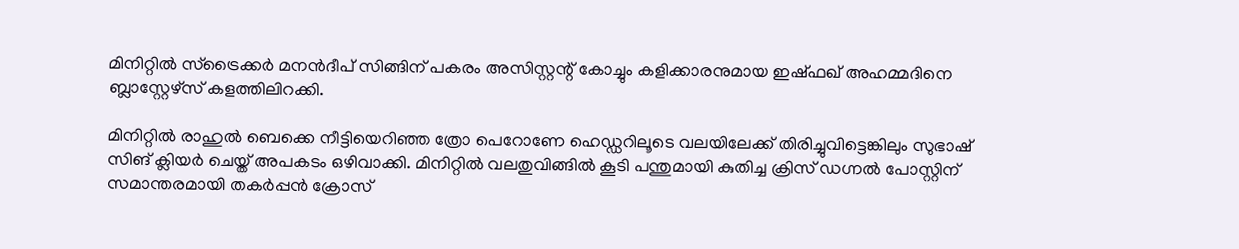മിനിറ്റില്‍ സ്‌ട്രൈക്കര്‍ മനന്‍ദീപ് സിങ്ങിന് പകരം അസിസ്റ്റന്റ് കോച്ചും കളിക്കാരനുമായ ഇഷ്ഫഖ് അഹമ്മദിനെ ബ്ലാസ്റ്റേഴ്‌സ് കളത്തിലിറക്കി.

മിനിറ്റില്‍ രാഹുല്‍ ബെക്കെ നീട്ടിയെറിഞ്ഞ ത്രോ പെറോണേ ഹെഡ്ഡറിലൂടെ വലയിലേക്ക് തിരിച്ചുവിട്ടെങ്കിലും സുഭാഷ് സിങ് ക്ലിയര്‍ ചെയ്ത് അപകടം ഒഴിവാക്കി. മിനിറ്റില്‍ വലതുവിങ്ങില്‍ കൂടി പന്തുമായി കുതിച്ച ക്രിസ് ഡഗ്നല്‍ പോസ്റ്റിന് സമാന്തരമായി തകര്‍പ്പന്‍ ക്രോസ്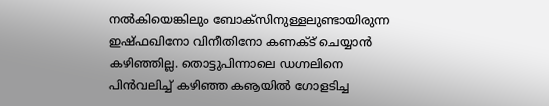നല്‍കിയെങ്കിലും ബോക്‌സിനുള്ളലുണ്ടായിരുന്ന ഇഷ്ഫഖിനോ വിനീതിനോ കണക്ട് ചെയ്യാന്‍ കഴിഞ്ഞില്ല. തൊട്ടുപിന്നാലെ ഡഗ്നലിനെ പിന്‍വലിച്ച് കഴിഞ്ഞ കൡയില്‍ ഗോളടിച്ച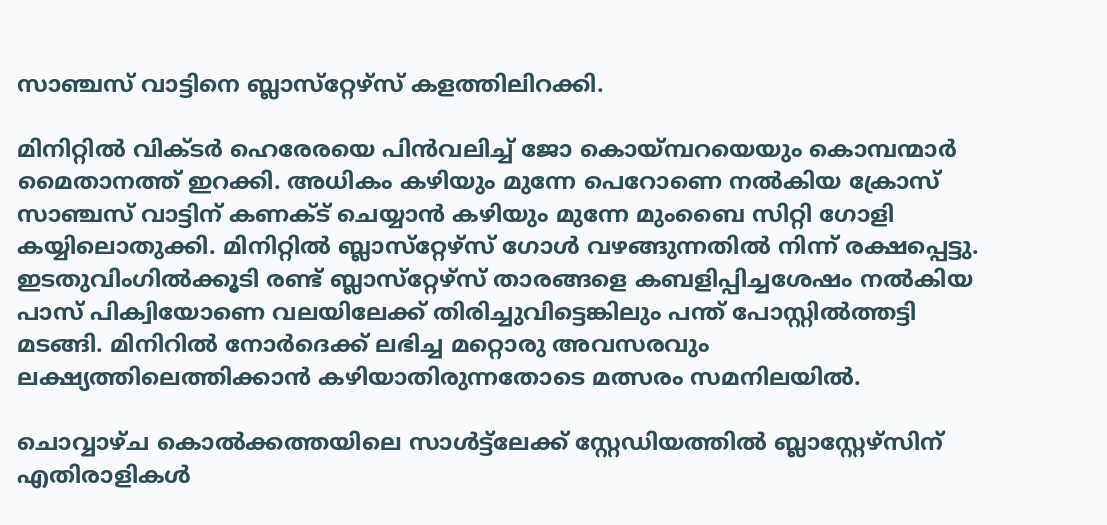സാഞ്ചസ് വാട്ടിനെ ബ്ലാസ്‌റ്റേഴ്‌സ് കളത്തിലിറക്കി.

മിനിറ്റില്‍ വിക്ടര്‍ ഹെരേരയെ പിന്‍വലിച്ച് ജോ കൊയ്‌മ്പറയെയും കൊമ്പന്മാര്‍ മൈതാനത്ത് ഇറക്കി. അധികം കഴിയും മുന്നേ പെറോണെ നല്‍കിയ ക്രോസ് സാഞ്ചസ് വാട്ടിന് കണക്ട് ചെയ്യാന്‍ കഴിയും മുന്നേ മുംബൈ സിറ്റി ഗോളി കയ്യിലൊതുക്കി. മിനിറ്റില്‍ ബ്ലാസ്‌റ്റേഴ്‌സ് ഗോള്‍ വഴങ്ങുന്നതില്‍ നിന്ന് രക്ഷപ്പെട്ടു. ഇടതുവിംഗില്‍ക്കൂടി രണ്ട് ബ്ലാസ്‌റ്റേഴ്‌സ് താരങ്ങളെ കബളിപ്പിച്ചശേഷം നല്‍കിയ പാസ് പിക്വിയോണെ വലയിലേക്ക് തിരിച്ചുവിട്ടെങ്കിലും പന്ത് പോസ്റ്റില്‍ത്തട്ടി മടങ്ങി. മിനിറില്‍ നോര്‍ദെക്ക് ലഭിച്ച മറ്റൊരു അവസരവും ലക്ഷ്യത്തിലെത്തിക്കാന്‍ കഴിയാതിരുന്നതോടെ മത്സരം സമനിലയില്‍.

ചൊവ്വാഴ്ച കൊല്‍ക്കത്തയിലെ സാള്‍ട്ട്‌ലേക്ക് സ്റ്റേഡിയത്തില്‍ ബ്ലാസ്റ്റേഴ്‌സിന് എതിരാളികള്‍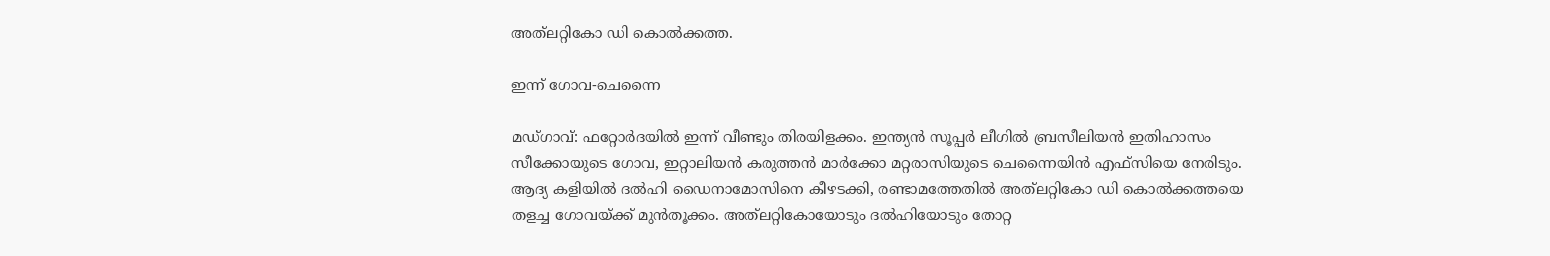അത്‌ലറ്റികോ ഡി കൊല്‍ക്കത്ത.

ഇന്ന് ഗോവ-ചെന്നൈ

മഡ്ഗാവ്: ഫറ്റോര്‍ദയില്‍ ഇന്ന് വീണ്ടും തിരയിളക്കം. ഇന്ത്യന്‍ സൂപ്പര്‍ ലീഗില്‍ ബ്രസീലിയന്‍ ഇതിഹാസം സീക്കോയുടെ ഗോവ, ഇറ്റാലിയന്‍ കരുത്തന്‍ മാര്‍ക്കോ മറ്റരാസിയുടെ ചെന്നൈയിന്‍ എഫ്‌സിയെ നേരിടും. ആദ്യ കളിയില്‍ ദല്‍ഹി ഡൈനാമോസിനെ കീഴടക്കി, രണ്ടാമത്തേതില്‍ അത്‌ലറ്റികോ ഡി കൊല്‍ക്കത്തയെ തളച്ച ഗോവയ്‌ക്ക് മുന്‍തൂക്കം. അത്‌ലറ്റികോയോടും ദല്‍ഹിയോടും തോറ്റ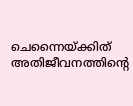ചെന്നൈയ്‌ക്കിത് അതിജീവനത്തിന്റെ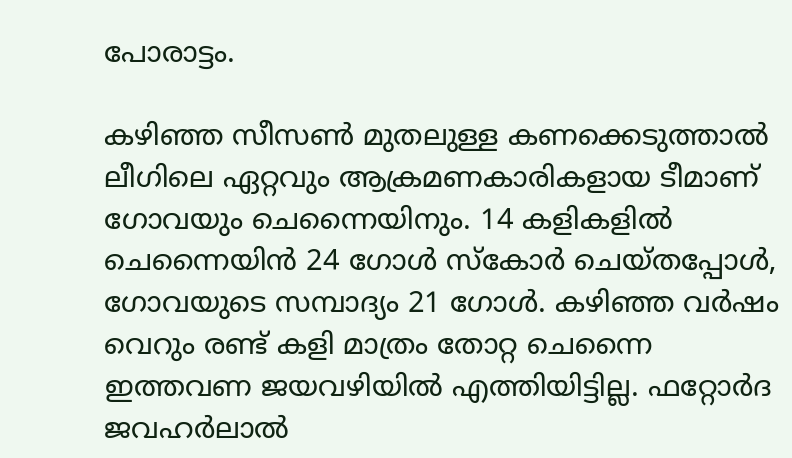പോരാട്ടം.

കഴിഞ്ഞ സീസണ്‍ മുതലുള്ള കണക്കെടുത്താല്‍ ലീഗിലെ ഏറ്റവും ആക്രമണകാരികളായ ടീമാണ് ഗോവയും ചെന്നൈയിനും. 14 കളികളില്‍ ചെന്നൈയിന്‍ 24 ഗോള്‍ സ്‌കോര്‍ ചെയ്തപ്പോള്‍, ഗോവയുടെ സമ്പാദ്യം 21 ഗോള്‍. കഴിഞ്ഞ വര്‍ഷം വെറും രണ്ട് കളി മാത്രം തോറ്റ ചെന്നൈ ഇത്തവണ ജയവഴിയില്‍ എത്തിയിട്ടില്ല. ഫറ്റോര്‍ദ ജവഹര്‍ലാല്‍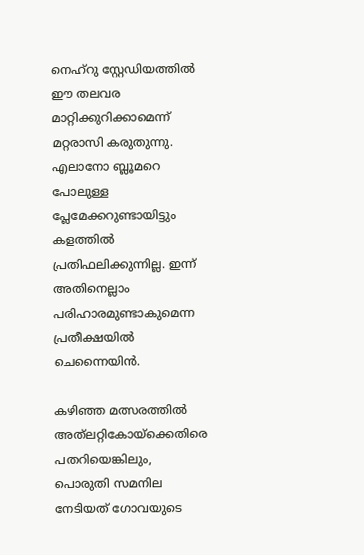നെഹ്‌റു സ്റ്റേഡിയത്തില്‍ ഈ തലവര മാറ്റിക്കുറിക്കാമെന്ന് മറ്റരാസി കരുതുന്നു. എലാനോ ബ്ലൂമറെ പോലുള്ള പ്ലേമേക്കറുണ്ടായിട്ടും കളത്തില്‍ പ്രതിഫലിക്കുന്നില്ല. ഇന്ന് അതിനെല്ലാം പരിഹാരമുണ്ടാകുമെന്ന പ്രതീക്ഷയില്‍ ചെന്നൈയിന്‍.

കഴിഞ്ഞ മത്സരത്തില്‍ അത്‌ലറ്റികോയ്‌ക്കെതിരെ പതറിയെങ്കിലും, പൊരുതി സമനില നേടിയത് ഗോവയുടെ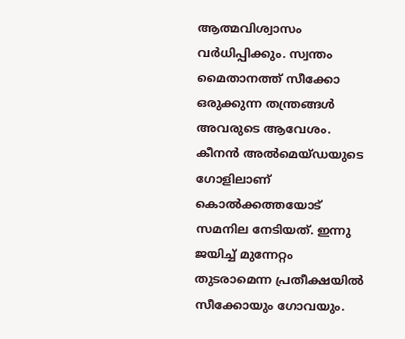ആത്മവിശ്വാസം വര്‍ധിപ്പിക്കും. സ്വന്തം മൈതാനത്ത് സീക്കോ ഒരുക്കുന്ന തന്ത്രങ്ങള്‍ അവരുടെ ആവേശം. കീനന്‍ അല്‍മെയ്ഡയുടെ ഗോളിലാണ് കൊല്‍ക്കത്തയോട് സമനില നേടിയത്. ഇന്നു ജയിച്ച് മുന്നേറ്റം തുടരാമെന്ന പ്രതീക്ഷയില്‍ സീക്കോയും ഗോവയും.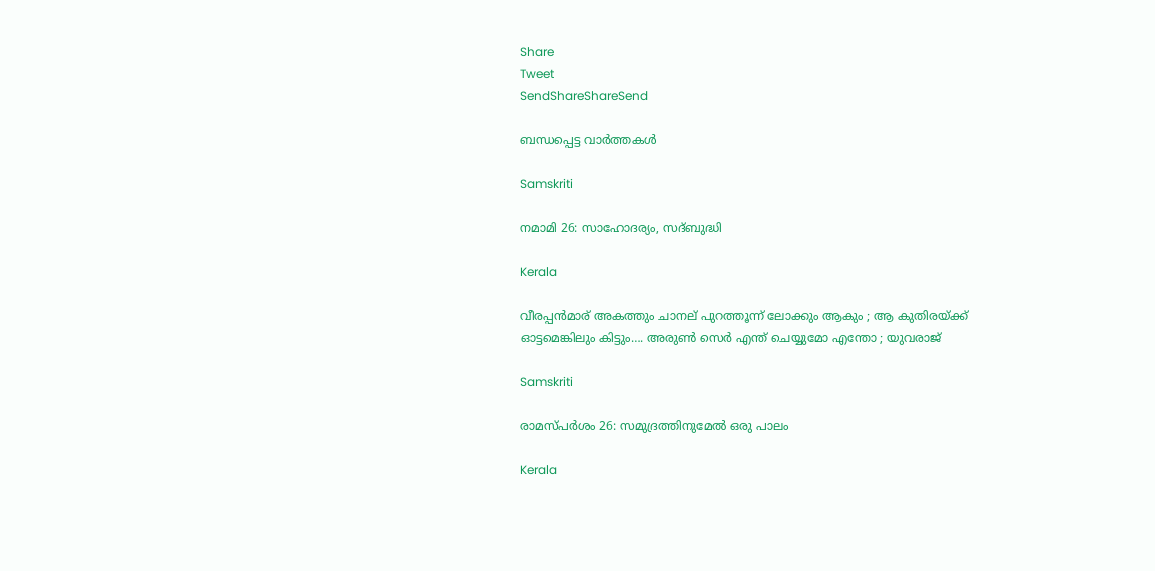Share
Tweet
SendShareShareSend

ബന്ധപ്പെട്ട വാര്‍ത്തകള്‍

Samskriti

നമാമി 26: സാഹോദര്യം, സദ്ബുദ്ധി

Kerala

വീരപ്പന്‍മാര് അകത്തും ചാനല് പുറത്തൂന്ന് ലോക്കും ആകും ; ആ കുതിരയ്‌ക്ക് ഓട്ടമെങ്കിലും കിട്ടും…. അരുണ്‍ സെര്‍ എന്ത് ചെയ്യുമോ എന്തോ ; യുവരാജ്

Samskriti

രാമസ്പര്‍ശം 26: സമുദ്രത്തിനുമേല്‍ ഒരു പാലം

Kerala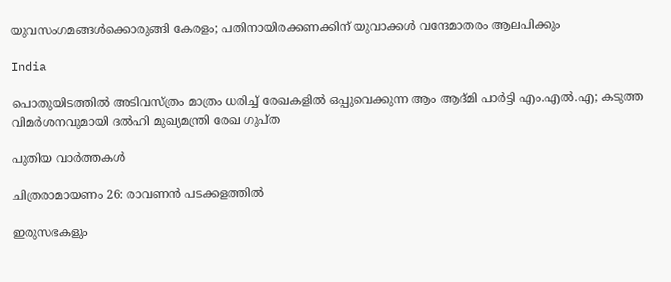യുവസംഗമങ്ങള്‍ക്കൊരുങ്ങി കേരളം; പതിനായിരക്കണക്കിന് യുവാക്കള്‍ വന്ദേമാതരം ആലപിക്കും

India

പൊതുയിടത്തിൽ അടിവസ്ത്രം മാത്രം ധരിച്ച് രേഖകളിൽ ഒപ്പുവെക്കുന്ന ആം ആദ്മി പാർട്ടി എം.എൽ.എ; കടുത്ത വിമർശനവുമായി ദല്‍ഹി മുഖ്യമന്ത്രി രേഖ ഗുപ്ത

പുതിയ വാര്‍ത്തകള്‍

ചിത്രരാമായണം 26: രാവണന്‍ പടക്കളത്തില്‍

ഇരുസഭകളും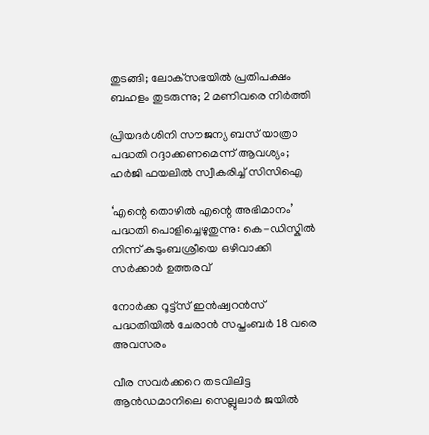തുടങ്ങി; ലോക്‌സഭയിൽ പ്രതിപക്ഷം ബഹളം തുടരുന്നു; 2 മണിവരെ നിർത്തി

പ്രിയദർശിനി സൗജന്യ ബസ് യാത്രാ പദ്ധതി റദ്ദാക്കണമെന്ന് ആവശ്യം; ഹർജി ഫയലിൽ സ്വീകരിച്ച് സിസിഐ

‘എന്റെ തൊഴിൽ എന്റെ അഭിമാനം’ പദ്ധതി പൊളിച്ചെഴുതുന്നു: കെ-ഡിസ്കിൽ നിന്ന് കുടുംബശ്രീയെ ഒഴിവാക്കി സർക്കാർ ഉത്തരവ്

നോര്‍ക്ക റൂട്ട്‌സ് ഇന്‍ഷ്വറന്‍സ് പദ്ധതിയില്‍ ചേരാന്‍ സപ്തംബര്‍ 18 വരെ അവസരം

വീര സവര്‍ക്കറെ തടവിലിട്ട ആന്‍ഡമാനിലെ സെല്ലുലാര്‍ ജയില്‍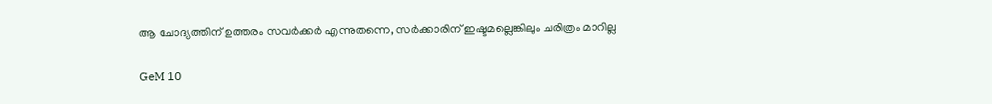ആ ചോദ്യത്തിന് ഉത്തരം സവര്‍ക്കര്‍ എന്നുതന്നെ, സര്‍ക്കാരിന് ഇഷ്ടമല്ലെങ്കിലും ചരിത്രം മാറില്ല

GeM 10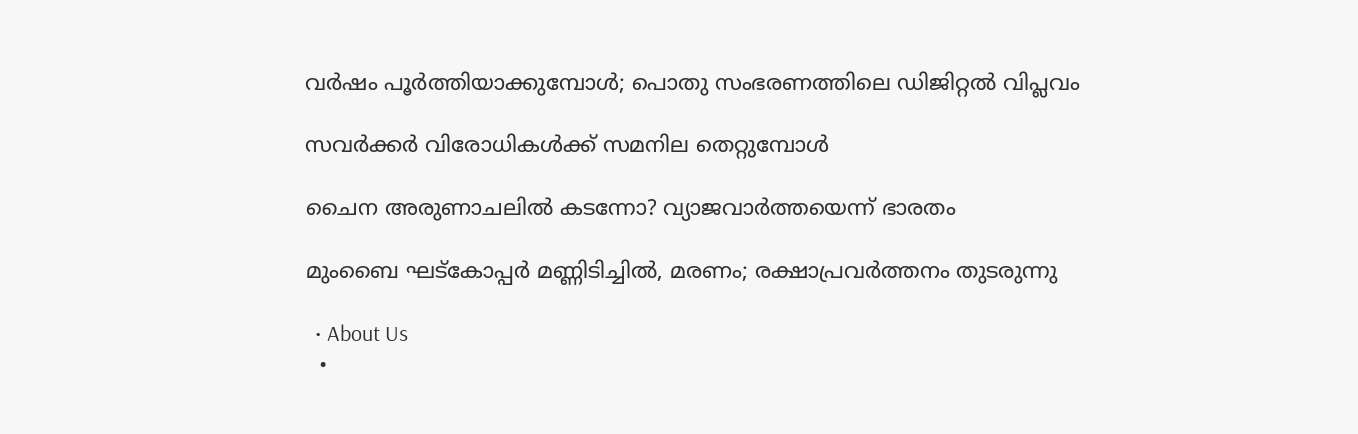വര്‍ഷം പൂര്‍ത്തിയാക്കുമ്പോള്‍; പൊതു സംഭരണത്തിലെ ഡിജിറ്റല്‍ വിപ്ലവം

സവര്‍ക്കര്‍ വിരോധികള്‍ക്ക് സമനില തെറ്റുമ്പോള്‍

ചൈന അരുണാചലിൽ കടന്നോ? വ്യാജവാർത്തയെന്ന് ഭാരതം

മുംബൈ ഘട്‌കോപ്പർ മണ്ണിടിച്ചിൽ, മരണം; രക്ഷാപ്രവർത്തനം തുടരുന്നു

  • About Us
  •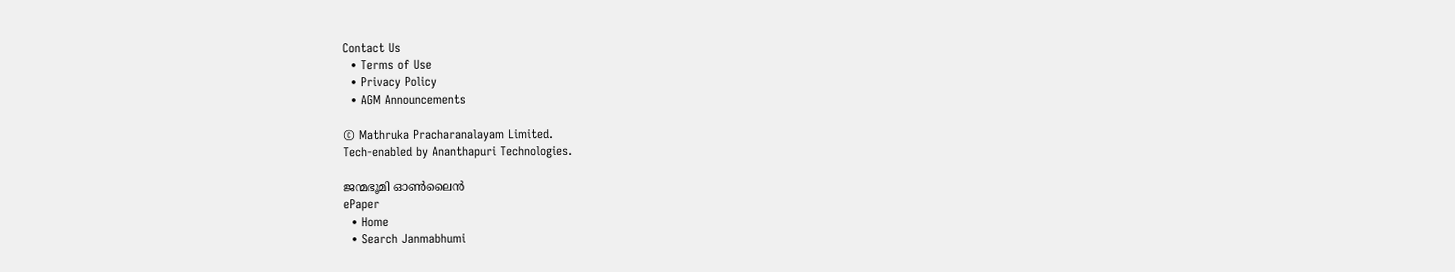Contact Us
  • Terms of Use
  • Privacy Policy
  • AGM Announcements

© Mathruka Pracharanalayam Limited.
Tech-enabled by Ananthapuri Technologies.

ജന്മഭൂമി ഓണ്‍ലൈന്‍
ePaper
  • Home
  • Search Janmabhumi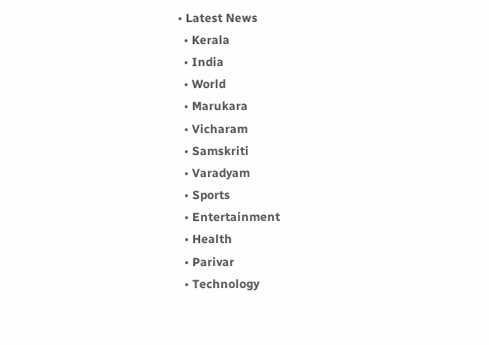• Latest News
  • Kerala
  • India
  • World
  • Marukara
  • Vicharam
  • Samskriti
  • Varadyam
  • Sports
  • Entertainment
  • Health
  • Parivar
  • Technology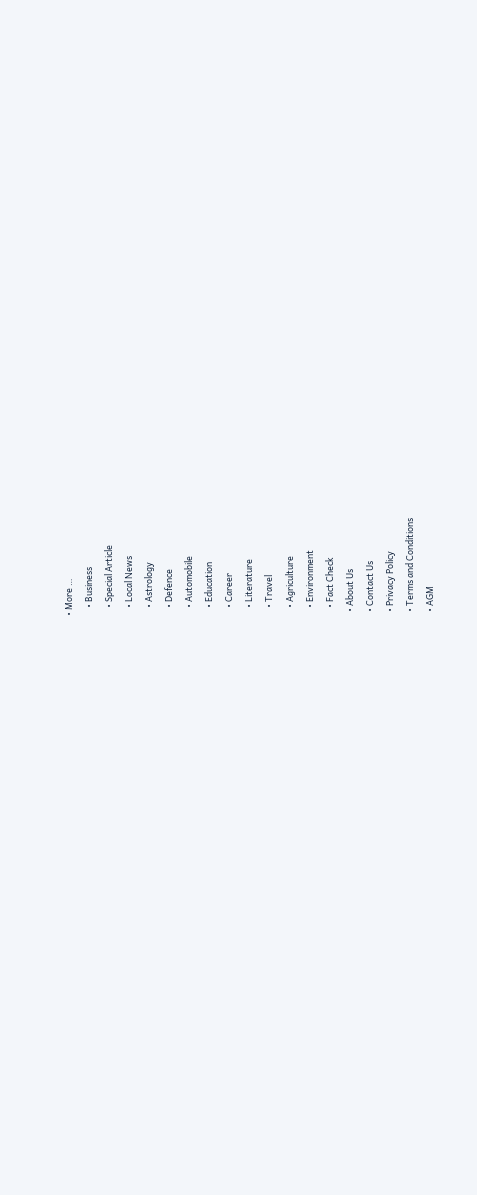• More …
    • Business
    • Special Article
    • Local News
    • Astrology
    • Defence
    • Automobile
    • Education
    • Career
    • Literature
    • Travel
    • Agriculture
    • Environment
    • Fact Check
  • About Us
  • Contact Us
  • Privacy Policy
  • Terms and Conditions
  • AGM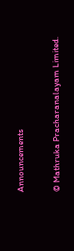Announcements

© Mathruka Pracharanalayam Limited.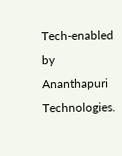Tech-enabled by Ananthapuri Technologies.